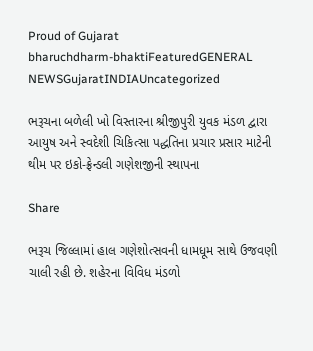Proud of Gujarat
bharuchdharm-bhaktiFeaturedGENERAL NEWSGujaratINDIAUncategorized

ભરૂચના બળેલી ખો વિસ્તારના શ્રીજીપુરી યુવક મંડળ દ્વારા આયુષ અને સ્વદેશી ચિકિત્સા પદ્ધતિના પ્રચાર પ્રસાર માટેની થીમ પર ઇકો-ફ્રેન્ડલી ગણેશજીની સ્થાપના

Share

ભરૂચ જિલ્લામાં હાલ ગણેશોત્સવની ધામધૂમ સાથે ઉજવણી ચાલી રહી છે. શહેરના વિવિધ મંડળો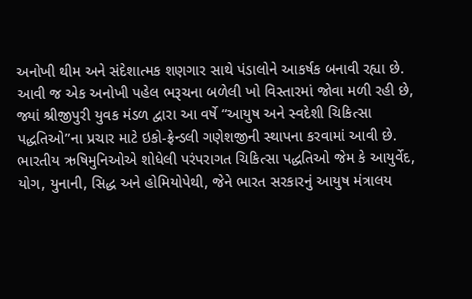અનોખી થીમ અને સંદેશાત્મક શણગાર સાથે પંડાલોને આકર્ષક બનાવી રહ્યા છે. આવી જ એક અનોખી પહેલ ભરૂચના બળેલી ખો વિસ્તારમાં જોવા મળી રહી છે, જ્યાં શ્રીજીપુરી યુવક મંડળ દ્વારા આ વર્ષે “આયુષ અને સ્વદેશી ચિકિત્સા પદ્ધતિઓ”ના પ્રચાર માટે ઇકો-ફ્રેન્ડલી ગણેશજીની સ્થાપના કરવામાં આવી છે. ભારતીય ઋષિમુનિઓએ શોધેલી પરંપરાગત ચિકિત્સા પદ્ધતિઓ જેમ કે આયુર્વેદ, યોગ, યુનાની, સિદ્ધ અને હોમિયોપેથી, જેને ભારત સરકારનું આયુષ મંત્રાલય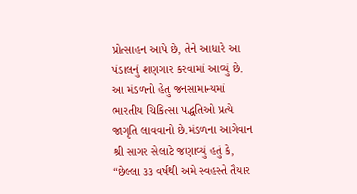પ્રોત્સાહન આપે છે, તેને આધારે આ પંડાલનું શણગાર કરવામાં આવ્યું છે. આ મંડળનો હેતુ જનસામાન્યમાં ભારતીય ચિકિત્સા પદ્ધતિઓ પ્રત્યે જાગૃતિ લાવવાનો છે.મંડળના આગેવાન શ્રી સાગર સેલાટે જણાવ્યું હતું કે, “છેલ્લા ૩૩ વર્ષથી અમે સ્વહસ્તે તૈયાર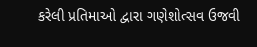કરેલી પ્રતિમાઓ દ્વારા ગણેશોત્સવ ઉજવી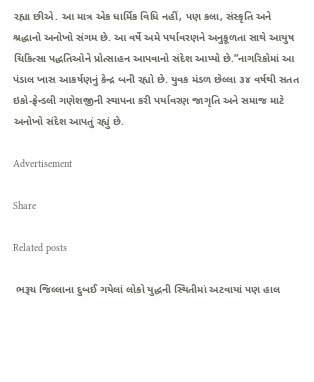રહ્યા છીએ. આ માત્ર એક ધાર્મિક વિધિ નહીં, પણ કલા, સંસ્કૃતિ અને શ્રદ્ધાનો અનોખો સંગમ છે. આ વર્ષે અમે પર્યાવરણને અનુકૂળતા સાથે આયુષ ચિકિત્સા પદ્ધતિઓને પ્રોત્સાહન આપવાનો સંદેશ આપ્યો છે.”નાગરિકોમાં આ પંડાલ ખાસ આકર્ષણનું કેન્દ્ર બની રહ્યો છે. યુવક મંડળ છેલ્લા ૩૪ વર્ષથી સતત ઇકો-ફ્રેન્ડલી ગણેશજીની સ્થાપના કરી પર્યાવરણ જાગૃતિ અને સમાજ માટે અનોખો સંદેશ આપતું રહ્યું છે.

Advertisement

Share

Related posts

 ભરૂચ જિલ્લાના દુબઈ ગયેલાં લોકો યુદ્ધની સ્થિતીમાં અટવાયાં પણ હાલ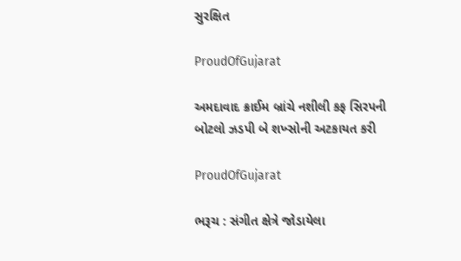સુરક્ષિત

ProudOfGujarat

અમદાવાદ ક્રાઈમ બ્રાંચે નશીલી કફ સિરપની બોટલો ઝડપી બે શખ્સોની અટકાયત કરી

ProudOfGujarat

ભરૂચ : સંગીત ક્ષેત્રે જોડાયેલા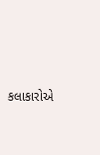કલાકારોએ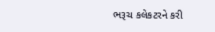ભરૂચ કલેકટરને કરી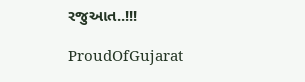રજુઆત..!!!

ProudOfGujarat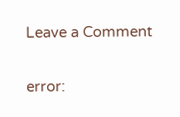Leave a Comment

error: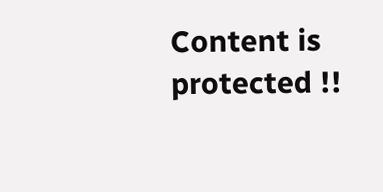Content is protected !!